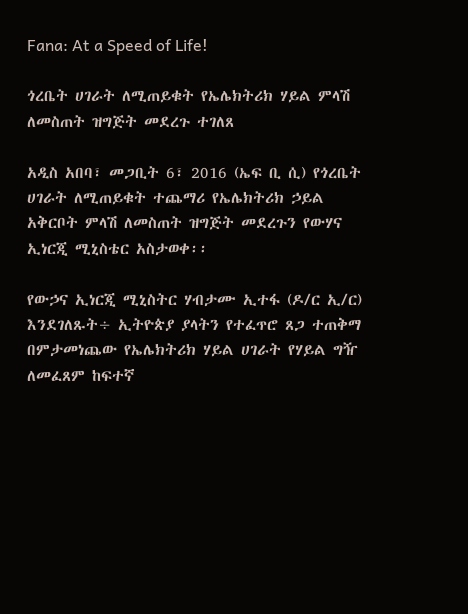Fana: At a Speed of Life!

ጎረቤት ሀገራት ለሚጠይቁት የኤሌክትሪክ ሃይል ምላሽ ለመስጠት ዝግጅት መደረጉ ተገለጸ

አዲስ አበባ፣ መጋቢት 6፣ 2016 (ኤፍ ቢ ሲ) የጎረቤት ሀገራት ለሚጠይቁት ተጨማሪ የኤሌክትሪክ ኃይል አቅርቦት ምላሽ ለመስጠት ዝግጅት መደረጉን የውሃና ኢነርጂ ሚኒስቴር አስታወቀ፡፡

የውኃና ኢነርጂ ሚኒስትር ሃብታሙ ኢተፋ (ዶ/ር ኢ/ር) እንደገለጹት÷ ኢትዮጵያ ያላትን የተፈጥሮ ጸጋ ተጠቅማ በምታመነጨው የኤሌክትሪክ ሃይል ሀገራት የሃይል ግዥ ለመፈጸም ከፍተኛ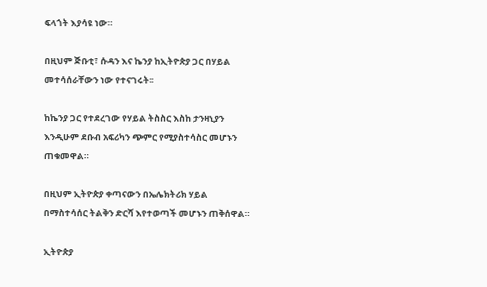ፍላጎት እያሳዩ ነው።

በዚህም ጅቡቲ፣ ሱዳን እና ኬንያ ከኢትዮጵያ ጋር በሃይል መተሳሰራቸውን ነው የተናገሩት፡፡

ከኬንያ ጋር የተደረገው የሃይል ትስስር እስከ ታንዛኒያን እንዲሁም ደቡብ አፍሪካን ጭምር የሚያስተሳስር መሆኑን ጠቁመዋል።

በዚህም ኢትዮጵያ ቀጣናውን በኤሌክትሪክ ሃይል በማስተሳሰር ትልቅን ድርሻ እየተወጣች መሆኑን ጠቅሰዋል።

ኢትዮጵያ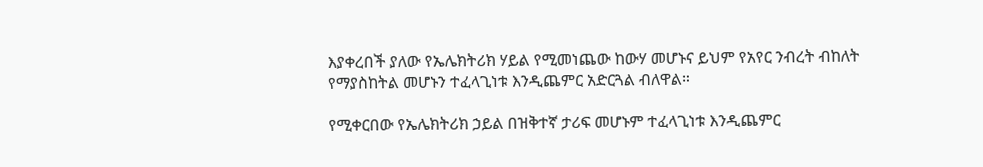እያቀረበች ያለው የኤሌክትሪክ ሃይል የሚመነጨው ከውሃ መሆኑና ይህም የአየር ንብረት ብከለት የማያስከትል መሆኑን ተፈላጊነቱ እንዲጨምር አድርጓል ብለዋል።

የሚቀርበው የኤሌክትሪክ ኃይል በዝቅተኛ ታሪፍ መሆኑም ተፈላጊነቱ እንዲጨምር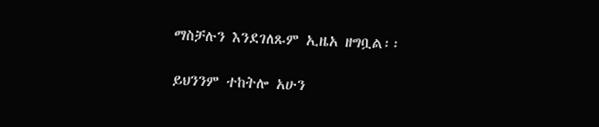ማስቻሉን እንደገለጹም ኢዜአ ዘግቧል፡፡

ይህንንም ተከትሎ አሁን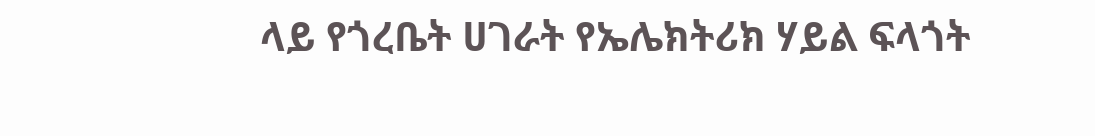ላይ የጎረቤት ሀገራት የኤሌክትሪክ ሃይል ፍላጎት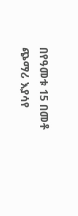በየዓመቱ 15 በመቶ ጭማሪ እያሳየ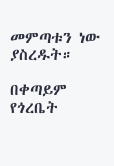መምጣቱን ነው ያስረዱት።

በቀጣይም የጎረቤት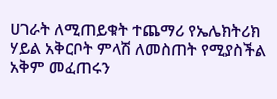ሀገራት ለሚጠይቁት ተጨማሪ የኤሌክትሪክ ሃይል አቅርቦት ምላሽ ለመስጠት የሚያስችል አቅም መፈጠሩን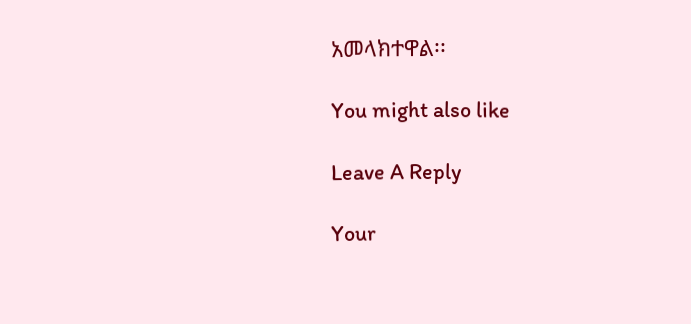አመላክተዋል፡፡

You might also like

Leave A Reply

Your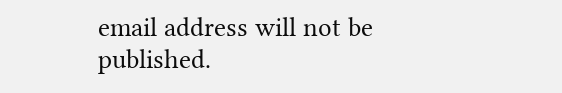email address will not be published.